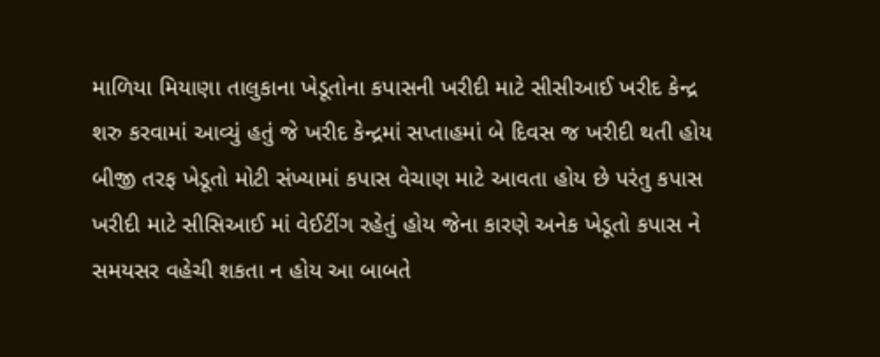માળિયા મિયાણા તાલુકાના ખેડૂતોના કપાસની ખરીદી માટે સીસીઆઈ ખરીદ કેન્દ્ર શરુ કરવામાં આવ્યું હતું જે ખરીદ કેન્દ્રમાં સપ્તાહમાં બે દિવસ જ ખરીદી થતી હોય બીજી તરફ ખેડૂતો મોટી સંખ્યામાં કપાસ વેચાણ માટે આવતા હોય છે પરંતુ કપાસ ખરીદી માટે સીસિઆઈ માં વેઈટીંગ રહેતું હોય જેના કારણે અનેક ખેડૂતો કપાસ ને સમયસર વહેચી શકતા ન હોય આ બાબતે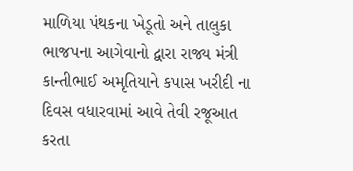માળિયા પંથકના ખેડૂતો અને તાલુકા ભાજપના આગેવાનો દ્વારા રાજ્ય મંત્રી કાન્તીભાઈ અમૃતિયાને કપાસ ખરીદી ના દિવસ વધારવામાં આવે તેવી રજૂઆત કરતા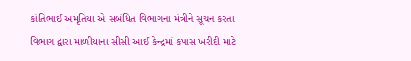કાંતિભાઈ અમૃતિયા એ સબંધિત વિભાગના મંત્રીને સૂચન કરતા વિભાગ દ્વારા માળીયાના સીસી આઈ કેન્દ્રમાં કપાસ ખરીદી માટે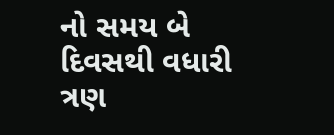નો સમય બે દિવસથી વધારી ત્રણ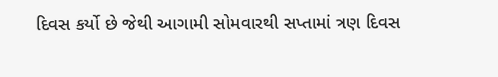દિવસ કર્યો છે જેથી આગામી સોમવારથી સપ્તામાં ત્રણ દિવસ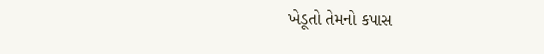ખેડૂતો તેમનો કપાસ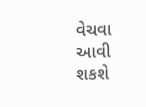વેચવા આવી શકશે